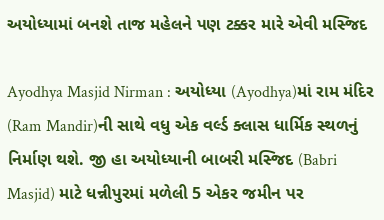અયોધ્યામાં બનશે તાજ મહેલને પણ ટક્કર મારે એવી મસ્જિદ

Ayodhya Masjid Nirman : અયોધ્યા (Ayodhya)માં રામ મંદિર (Ram Mandir)ની સાથે વધુ એક વર્લ્ડ ક્લાસ ધાર્મિક સ્થળનું નિર્માણ થશે. જી હા અયોધ્યાની બાબરી મસ્જિદ (Babri Masjid) માટે ધન્નીપુરમાં મળેલી 5 એકર જમીન પર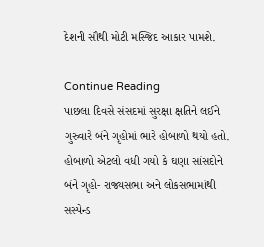દેશની સૌથી મોટી મસ્જિદ આકાર પામશે.

Continue Reading
પાછલા દિવસે સંસદમાં સુરક્ષા ક્ષતિને લઈને ગુરુવારે બંને ગૃહોમાં ભારે હોબાળો થયો હતો. હોબાળો એટલો વધી ગયો કે ઘણા સાંસદોને બંને ગૃહો- રાજ્યસભા અને લોકસભામાંથી સસ્પેન્ડ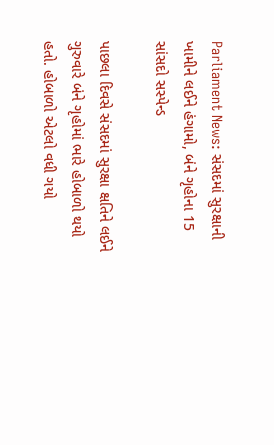Parliament News: સંસદમાં સુરક્ષાની ખામીને લઈને હંગામો, બંને ગૃહોના 15 સાંસદો સસ્પેન્ડ

પાછલા દિવસે સંસદમાં સુરક્ષા ક્ષતિને લઈને ગુરુવારે બંને ગૃહોમાં ભારે હોબાળો થયો હતો. હોબાળો એટલો વધી ગયો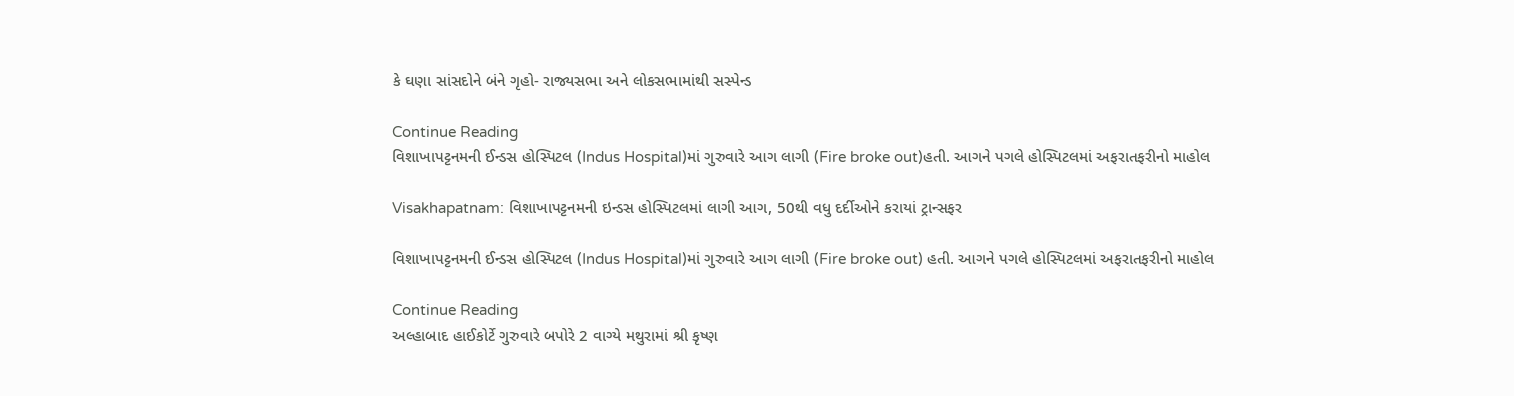કે ઘણા સાંસદોને બંને ગૃહો- રાજ્યસભા અને લોકસભામાંથી સસ્પેન્ડ

Continue Reading
વિશાખાપટ્ટનમની ઈન્ડસ હોસ્પિટલ (Indus Hospital)માં ગુરુવારે આગ લાગી (Fire broke out)હતી. આગને પગલે હોસ્પિટલમાં અફરાતફરીનો માહોલ

Visakhapatnam: વિશાખાપટ્ટનમની ઇન્ડસ હોસ્પિટલમાં લાગી આગ, 50થી વધુ દર્દીઓને કરાયાં ટ્રાન્સફર

વિશાખાપટ્ટનમની ઈન્ડસ હોસ્પિટલ (Indus Hospital)માં ગુરુવારે આગ લાગી (Fire broke out) હતી. આગને પગલે હોસ્પિટલમાં અફરાતફરીનો માહોલ

Continue Reading
અલ્હાબાદ હાઈકોર્ટે ગુરુવારે બપોરે 2 વાગ્યે મથુરામાં શ્રી કૃષ્ણ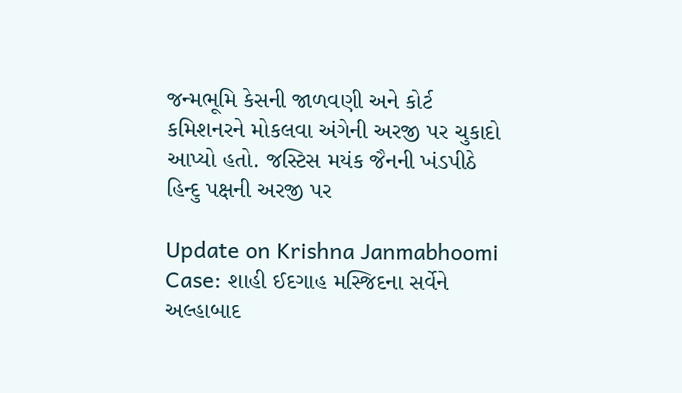જન્મભૂમિ કેસની જાળવણી અને કોર્ટ કમિશનરને મોકલવા અંગેની અરજી પર ચુકાદો આપ્યો હતો. જસ્ટિસ મયંક જૈનની ખંડપીઠે હિન્દુ પક્ષની અરજી પર

Update on Krishna Janmabhoomi Case: શાહી ઈદગાહ મસ્જિદના સર્વેને અલ્હાબાદ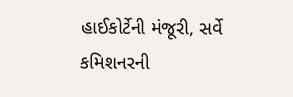હાઈકોર્ટેની મંજૂરી, સર્વે કમિશનરની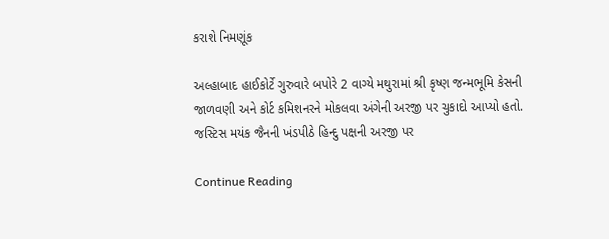કરાશે નિમણૂંક

અલ્હાબાદ હાઈકોર્ટે ગુરુવારે બપોરે 2 વાગ્યે મથુરામાં શ્રી કૃષ્ણ જન્મભૂમિ કેસની જાળવણી અને કોર્ટ કમિશનરને મોકલવા અંગેની અરજી પર ચુકાદો આપ્યો હતો. જસ્ટિસ મયંક જૈનની ખંડપીઠે હિન્દુ પક્ષની અરજી પર

Continue Reading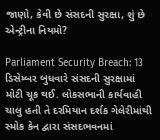જાણો, કેવી છે સંસદની સુરક્ષા, શું છે એન્ટ્રીના નિયમો?

Parliament Security Breach: 13 ડિસેમ્બર બુધવારે સંસદની સુરક્ષામાં મોટી ચૂક થઈ. લોકસભાની કાર્યવાહી ચાલુ હતી તે દરમિયાન દર્શક ગેલેરીમાંથી સ્મોક કેન દ્વારા સંસદભવનમાં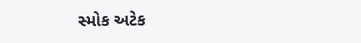સ્મોક અટેક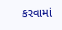કરવામાં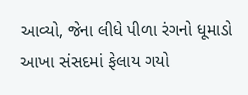આવ્યો, જેના લીધે પીળા રંગનો ધૂમાડો આખા સંસદમાં ફેલાય ગયો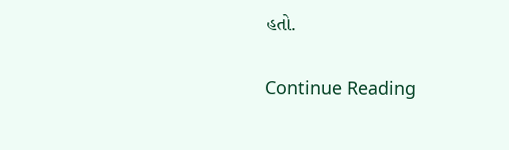હતો.

Continue Reading